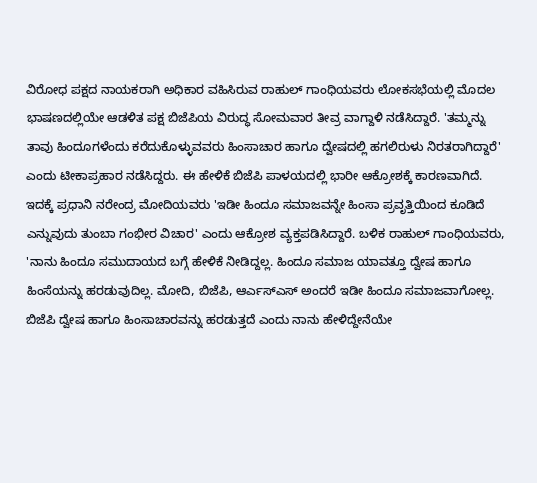ವಿರೋಧ ಪಕ್ಷದ ನಾಯಕರಾಗಿ ಅಧಿಕಾರ ವಹಿಸಿರುವ ರಾಹುಲ್ ಗಾಂಧಿಯವರು ಲೋಕಸಭೆಯಲ್ಲಿ ಮೊದಲ ಭಾಷಣದಲ್ಲಿಯೇ ಆಡಳಿತ ಪಕ್ಷ ಬಿಜೆಪಿಯ ವಿರುದ್ಧ ಸೋಮವಾರ ತೀವ್ರ ವಾಗ್ದಾಳಿ ನಡೆಸಿದ್ದಾರೆ. 'ತಮ್ಮನ್ನು ತಾವು ಹಿಂದೂಗಳೆಂದು ಕರೆದುಕೊಳ್ಳುವವರು ಹಿಂಸಾಚಾರ ಹಾಗೂ ದ್ವೇಷದಲ್ಲಿ ಹಗಲಿರುಳು ನಿರತರಾಗಿದ್ದಾರೆ' ಎಂದು ಟೀಕಾಪ್ರಹಾರ ನಡೆಸಿದ್ದರು. ಈ ಹೇಳಿಕೆ ಬಿಜೆಪಿ ಪಾಳಯದಲ್ಲಿ ಭಾರೀ ಆಕ್ರೋಶಕ್ಕೆ ಕಾರಣವಾಗಿದೆ.
ಇದಕ್ಕೆ ಪ್ರಧಾನಿ ನರೇಂದ್ರ ಮೋದಿಯವರು 'ಇಡೀ ಹಿಂದೂ ಸಮಾಜವನ್ನೇ ಹಿಂಸಾ ಪ್ರವೃತ್ತಿಯಿಂದ ಕೂಡಿದೆ ಎನ್ನುವುದು ತುಂಬಾ ಗಂಭೀರ ವಿಚಾರ' ಎಂದು ಆಕ್ರೋಶ ವ್ಯಕ್ತಪಡಿಸಿದ್ದಾರೆ. ಬಳಿಕ ರಾಹುಲ್ ಗಾಂಧಿಯವರು, 'ನಾನು ಹಿಂದೂ ಸಮುದಾಯದ ಬಗ್ಗೆ ಹೇಳಿಕೆ ನೀಡಿದ್ದಲ್ಲ. ಹಿಂದೂ ಸಮಾಜ ಯಾವತ್ತೂ ದ್ವೇಷ ಹಾಗೂ ಹಿಂಸೆಯನ್ನು ಹರಡುವುದಿಲ್ಲ. ಮೋದಿ, ಬಿಜೆಪಿ, ಆರ್ಎಸ್ಎಸ್ ಅಂದರೆ ಇಡೀ ಹಿಂದೂ ಸಮಾಜವಾಗೋಲ್ಲ. ಬಿಜೆಪಿ ದ್ವೇಷ ಹಾಗೂ ಹಿಂಸಾಚಾರವನ್ನು ಹರಡುತ್ತದೆ ಎಂದು ನಾನು ಹೇಳಿದ್ದೇನೆಯೇ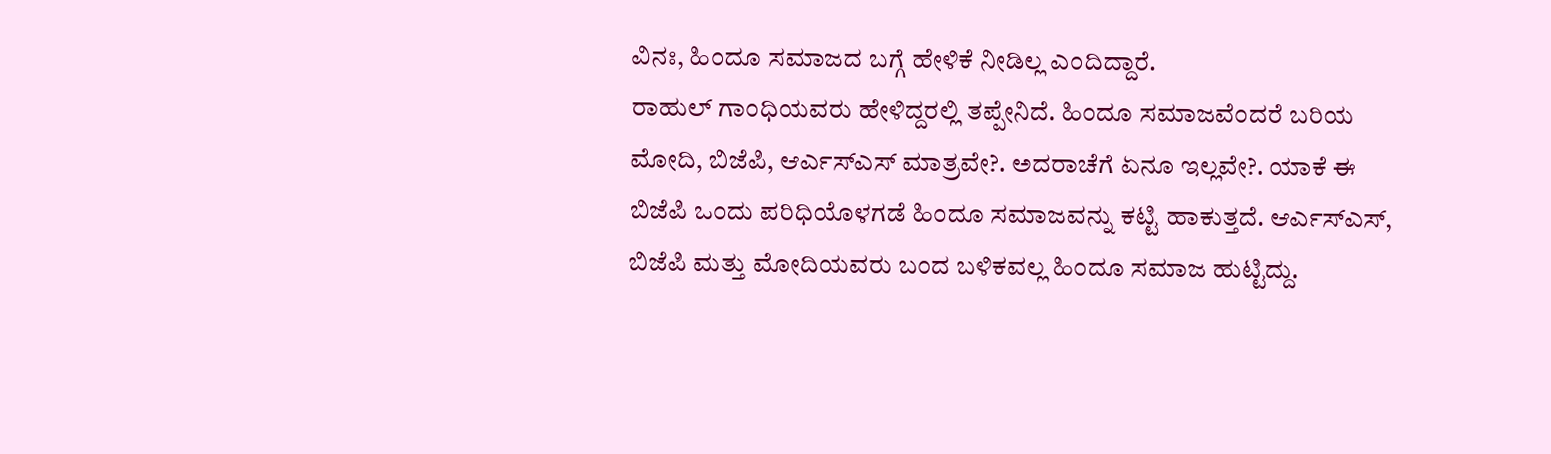ವಿನಃ, ಹಿಂದೂ ಸಮಾಜದ ಬಗ್ಗೆ ಹೇಳಿಕೆ ನೀಡಿಲ್ಲ ಎಂದಿದ್ದಾರೆ.
ರಾಹುಲ್ ಗಾಂಧಿಯವರು ಹೇಳಿದ್ದರಲ್ಲಿ ತಪ್ಪೇನಿದೆ. ಹಿಂದೂ ಸಮಾಜವೆಂದರೆ ಬರಿಯ ಮೋದಿ, ಬಿಜೆಪಿ, ಆರ್ಎಸ್ಎಸ್ ಮಾತ್ರವೇ?. ಅದರಾಚೆಗೆ ಏನೂ ಇಲ್ಲವೇ?. ಯಾಕೆ ಈ ಬಿಜೆಪಿ ಒಂದು ಪರಿಧಿಯೊಳಗಡೆ ಹಿಂದೂ ಸಮಾಜವನ್ನು ಕಟ್ಟಿ ಹಾಕುತ್ತದೆ. ಆರ್ಎಸ್ಎಸ್, ಬಿಜೆಪಿ ಮತ್ತು ಮೋದಿಯವರು ಬಂದ ಬಳಿಕವಲ್ಲ ಹಿಂದೂ ಸಮಾಜ ಹುಟ್ಟಿದ್ದು.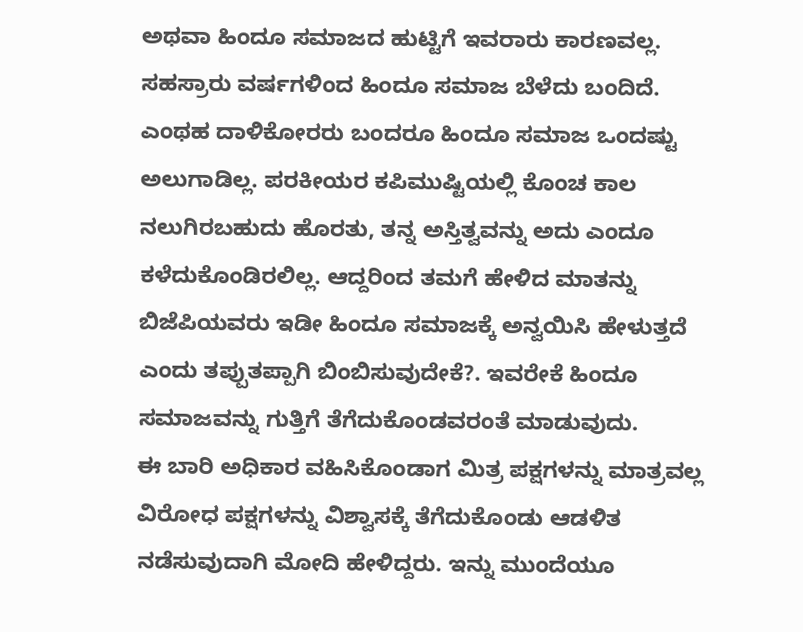ಅಥವಾ ಹಿಂದೂ ಸಮಾಜದ ಹುಟ್ಟಿಗೆ ಇವರಾರು ಕಾರಣವಲ್ಲ. ಸಹಸ್ರಾರು ವರ್ಷಗಳಿಂದ ಹಿಂದೂ ಸಮಾಜ ಬೆಳೆದು ಬಂದಿದೆ. ಎಂಥಹ ದಾಳಿಕೋರರು ಬಂದರೂ ಹಿಂದೂ ಸಮಾಜ ಒಂದಷ್ಟು ಅಲುಗಾಡಿಲ್ಲ. ಪರಕೀಯರ ಕಪಿಮುಷ್ಟಿಯಲ್ಲಿ ಕೊಂಚ ಕಾಲ ನಲುಗಿರಬಹುದು ಹೊರತು, ತನ್ನ ಅಸ್ತಿತ್ವವನ್ನು ಅದು ಎಂದೂ ಕಳೆದುಕೊಂಡಿರಲಿಲ್ಲ. ಆದ್ದರಿಂದ ತಮಗೆ ಹೇಳಿದ ಮಾತನ್ನು ಬಿಜೆಪಿಯವರು ಇಡೀ ಹಿಂದೂ ಸಮಾಜಕ್ಕೆ ಅನ್ವಯಿಸಿ ಹೇಳುತ್ತದೆ ಎಂದು ತಪ್ಪುತಪ್ಪಾಗಿ ಬಿಂಬಿಸುವುದೇಕೆ?. ಇವರೇಕೆ ಹಿಂದೂ ಸಮಾಜವನ್ನು ಗುತ್ತಿಗೆ ತೆಗೆದುಕೊಂಡವರಂತೆ ಮಾಡುವುದು.
ಈ ಬಾರಿ ಅಧಿಕಾರ ವಹಿಸಿಕೊಂಡಾಗ ಮಿತ್ರ ಪಕ್ಷಗಳನ್ನು ಮಾತ್ರವಲ್ಲ ವಿರೋಧ ಪಕ್ಷಗಳನ್ನು ವಿಶ್ವಾಸಕ್ಕೆ ತೆಗೆದುಕೊಂಡು ಆಡಳಿತ ನಡೆಸುವುದಾಗಿ ಮೋದಿ ಹೇಳಿದ್ದರು. ಇನ್ನು ಮುಂದೆಯೂ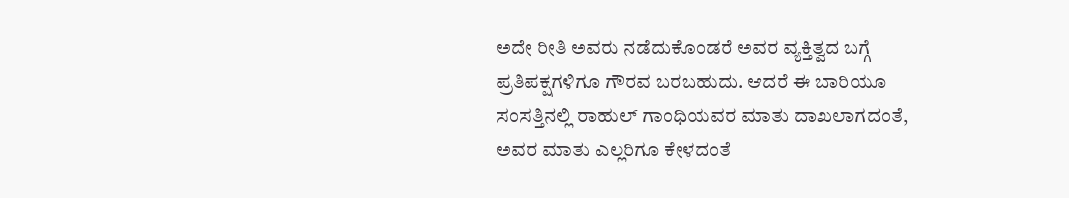ಅದೇ ರೀತಿ ಅವರು ನಡೆದುಕೊಂಡರೆ ಅವರ ವ್ಯಕ್ತಿತ್ವದ ಬಗ್ಗೆ ಪ್ರತಿಪಕ್ಷಗಳಿಗೂ ಗೌರವ ಬರಬಹುದು. ಆದರೆ ಈ ಬಾರಿಯೂ ಸಂಸತ್ತಿನಲ್ಲಿ ರಾಹುಲ್ ಗಾಂಧಿಯವರ ಮಾತು ದಾಖಲಾಗದಂತೆ, ಅವರ ಮಾತು ಎಲ್ಲರಿಗೂ ಕೇಳದಂತೆ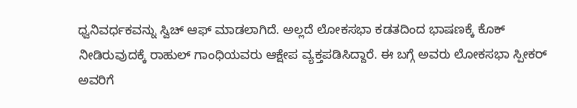ಧ್ವನಿವರ್ಧಕವನ್ನು ಸ್ವಿಚ್ ಆಫ್ ಮಾಡಲಾಗಿದೆ. ಅಲ್ಲದೆ ಲೋಕಸಭಾ ಕಡತದಿಂದ ಭಾಷಣಕ್ಕೆ ಕೊಕ್ ನೀಡಿರುವುದಕ್ಕೆ ರಾಹುಲ್ ಗಾಂಧಿಯವರು ಆಕ್ಷೇಪ ವ್ಯಕ್ತಪಡಿಸಿದ್ದಾರೆ. ಈ ಬಗ್ಗೆ ಅವರು ಲೋಕಸಭಾ ಸ್ಪೀಕರ್ ಅವರಿಗೆ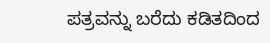ಪತ್ರವನ್ನು ಬರೆದು ಕಡಿತದಿಂದ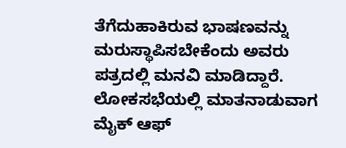ತೆಗೆದುಹಾಕಿರುವ ಭಾಷಣವನ್ನು ಮರುಸ್ಥಾಪಿಸಬೇಕೆಂದು ಅವರು ಪತ್ರದಲ್ಲಿ ಮನವಿ ಮಾಡಿದ್ದಾರೆ.
ಲೋಕಸಭೆಯಲ್ಲಿ ಮಾತನಾಡುವಾಗ ಮೈಕ್ ಆಫ್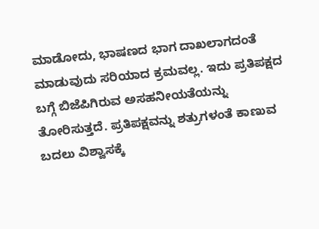ಮಾಡೋದು, ಭಾಷಣದ ಭಾಗ ದಾಖಲಾಗದಂತೆ ಮಾಡುವುದು ಸರಿಯಾದ ಕ್ರಮವಲ್ಲ. ಇದು ಪ್ರತಿಪಕ್ಷದ ಬಗ್ಗೆ ಬಿಜೆಪಿಗಿರುವ ಅಸಹನೀಯತೆಯನ್ನು ತೋರಿಸುತ್ತದೆ. ಪ್ರತಿಪಕ್ಷವನ್ನು ಶತ್ರುಗಳಂತೆ ಕಾಣುವ ಬದಲು ವಿಶ್ವಾಸಕ್ಕೆ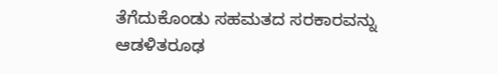ತೆಗೆದುಕೊಂಡು ಸಹಮತದ ಸರಕಾರವನ್ನು ಆಡಳಿತರೂಢ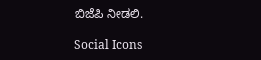ಬಿಜೆಪಿ ನೀಡಲಿ.

Social Icons